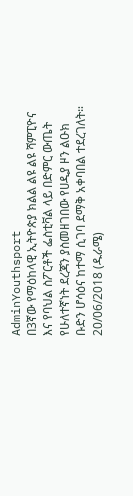AdminYouthsport
በ3ኛው የማዕከላዊ ኢትዮጵያ ክልል ልዩ ልዩ ሻምፒዮና እና የባህል ስፖርቶች ፌስቲቫል ላይ በድምር ውጤት የሁለተኛነት ደረጃን ያስመዘገበው የሀዲያ ዞን ልዑክ ቡድን ሆሳዕና ከተማ ሲገባ ደማቅ አቀባበል ተደረገለት።
20/06/2018 (ዱራሜ)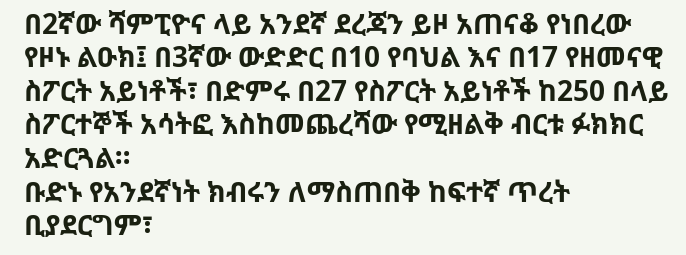በ2ኛው ሻምፒዮና ላይ አንደኛ ደረጃን ይዞ አጠናቆ የነበረው የዞኑ ልዑክ፤ በ3ኛው ውድድር በ10 የባህል እና በ17 የዘመናዊ ስፖርት አይነቶች፣ በድምሩ በ27 የስፖርት አይነቶች ከ250 በላይ ስፖርተኞች አሳትፎ እስከመጨረሻው የሚዘልቅ ብርቱ ፉክክር አድርጓል።
ቡድኑ የአንደኛነት ክብሩን ለማስጠበቅ ከፍተኛ ጥረት ቢያደርግም፣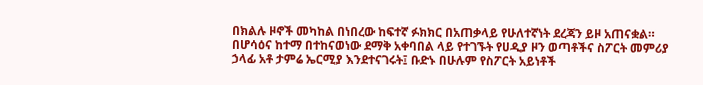በክልሉ ዞኖች መካከል በነበረው ከፍተኛ ፉክክር በአጠቃላይ የሁለተኛነት ደረጃን ይዞ አጠናቋል።
በሆሳዕና ከተማ በተከናወነው ደማቅ አቀባበል ላይ የተገኙት የሀዲያ ዞን ወጣቶችና ስፖርት መምሪያ ኃላፊ አቶ ታምሬ ኤርሚያ እንደተናገሩት፤ ቡድኑ በሁሉም የስፖርት አይነቶች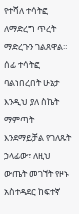የተሻለ ተሳትፎ ለማድረግ ጥረት ማድረጉን ገልጸዋል።
ሰፊ ተሳትፎ ባልነበረበት ሁኔታ እንዲህ ያለ ስኬት ማምጣት እንደማይቻል የገለጹት ኃላፊው፣ ለዚህ ውጤት መገኘት የዞኑ አስተዳደር ከፍተኛ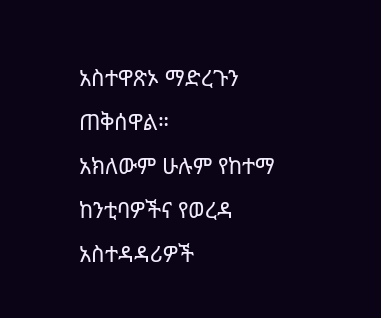አስተዋጽኦ ማድረጉን ጠቅሰዋል።
አክለውም ሁሉም የከተማ ከንቲባዎችና የወረዳ አስተዳዳሪዎች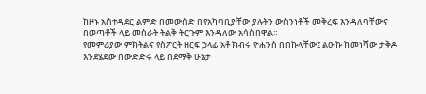ከዞኑ አስተዳደር ልምድ በመውሰድ በየአካባቢያቸው ያሉትን ውስንነቶች መቅረፍ እንዳለባቸውና በወጣቶች ላይ መስራት ትልቅ ትርጉም እንዳለው አሳስበዋል።
የመምሪያው ምክትልና የስፖርት ዘርፍ ኃላፊ አቶ ክብሩ ዮሐንስ በበኩላቸው፤ ልዑኩ ከመነሻው ታቅዶ እንደሄደው በውድድሩ ላይ በደማቅ ሁኔታ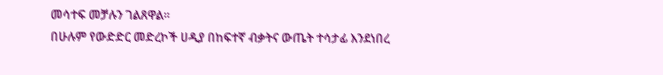መሳተፍ መቻሉን ገልጸዋል።
በሁሉም የውድድር መድረኮች ሀዲያ በከፍተኛ ብቃትና ውጤት ተሳታፊ እንደነበረ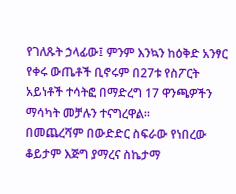የገለጹት ኃላፊው፤ ምንም እንኳን ከዕቅድ አንፃር የቀሩ ውጤቶች ቢኖሩም በ27ቱ የስፖርት አይነቶች ተሳትፎ በማድረግ 17 ዋንጫዎችን ማሳካት መቻሉን ተናግረዋል።
በመጨረሻም በውድድር ስፍራው የነበረው ቆይታም እጅግ ያማረና ስኬታማ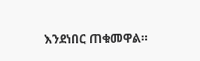እንደነበር ጠቁመዋል።